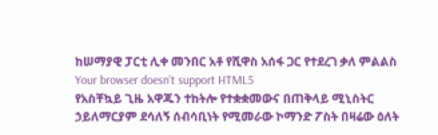ከሠማያዊ ፓርቲ ሊቀ መንበር አቶ የሺዋስ አሰፋ ጋር የተደረገ ቃለ ምልልስ
Your browser doesn’t support HTML5
የአስቸኳይ ጊዜ አዋጁን ተከትሎ የተቋቋመውና በጠቅላይ ሚኒስትር ኃይለማርያም ደሳለኝ ሰብሳቢነት የሚመራው ኮማንድ ፖስት በዛሬው ዕለት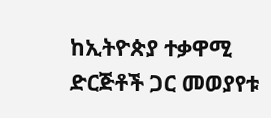ከኢትዮጵያ ተቃዋሚ ድርጅቶች ጋር መወያየቱ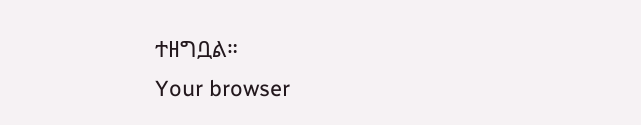ተዘግቧል።
Your browser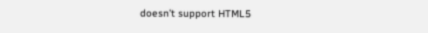doesn’t support HTML5